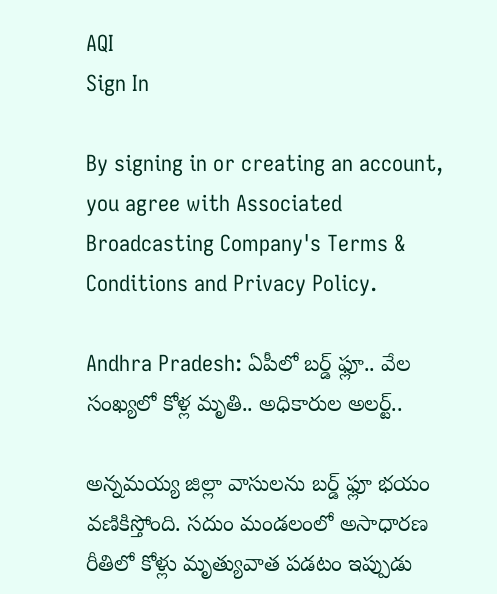AQI
Sign In

By signing in or creating an account, you agree with Associated Broadcasting Company's Terms & Conditions and Privacy Policy.

Andhra Pradesh: ఏపీలో బర్డ్ ఫ్లూ.. వేల సంఖ్యలో కోళ్ల మృతి.. అధికారుల అలర్ట్..

అన్నమయ్య జిల్లా వాసులను బర్డ్ ఫ్లూ భయం వణికిస్తోంది. సదుం మండలంలో అసాధారణ రీతిలో కోళ్లు మృత్యువాత పడటం ఇప్పుడు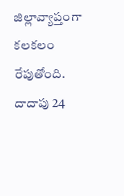జిల్లావ్యాప్తంగా కలకలం రేపుతోంది. దాదాపు 24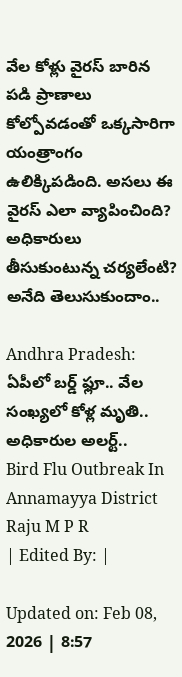వేల కోళ్లు వైరస్ బారిన పడి ప్రాణాలు కోల్పోవడంతో ఒక్కసారిగా యంత్రాంగం ఉలిక్కిపడింది. అసలు ఈ వైరస్ ఎలా వ్యాపించింది? అధికారులు తీసుకుంటున్న చర్యలేంటి? అనేది తెలుసుకుందాం..

Andhra Pradesh: ఏపీలో బర్డ్ ఫ్లూ.. వేల సంఖ్యలో కోళ్ల మృతి.. అధికారుల అలర్ట్..
Bird Flu Outbreak In Annamayya District
Raju M P R
| Edited By: |

Updated on: Feb 08, 2026 | 8:57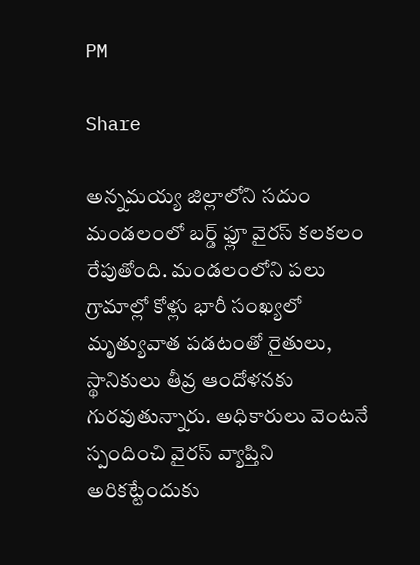PM

Share

అన్నమయ్య జిల్లాలోని సదుం మండలంలో బర్డ్ ఫ్లూ వైరస్ కలకలం రేపుతోంది. మండలంలోని పలు గ్రామాల్లో కోళ్లు భారీ సంఖ్యలో మృత్యువాత పడటంతో రైతులు, స్థానికులు తీవ్ర ఆందోళనకు గురవుతున్నారు. అధికారులు వెంటనే స్పందించి వైరస్ వ్యాప్తిని అరికట్టేందుకు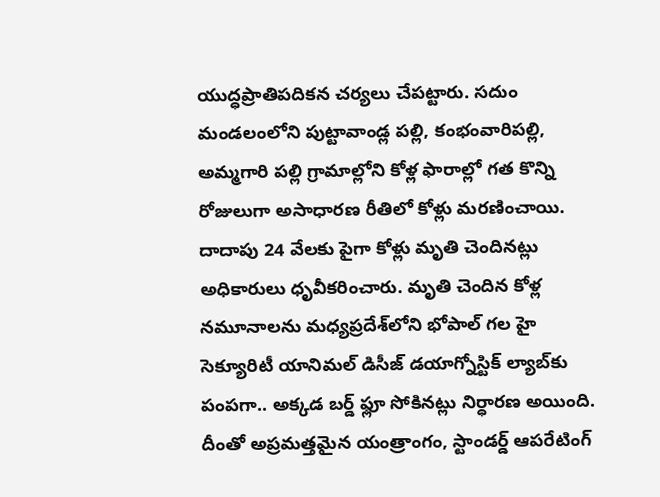యుద్ధప్రాతిపదికన చర్యలు చేపట్టారు. సదుం మండలంలోని పుట్టావాండ్ల పల్లి, కంభంవారిపల్లి, అమ్మగారి పల్లి గ్రామాల్లోని కోళ్ల ఫారాల్లో గత కొన్ని రోజులుగా అసాధారణ రీతిలో కోళ్లు మరణించాయి. దాదాపు 24 వేలకు పైగా కోళ్లు మృతి చెందినట్లు అధికారులు ధృవీకరించారు. మృతి చెందిన కోళ్ల నమూనాలను మధ్యప్రదేశ్‌లోని భోపాల్‌ గల హై సెక్యూరిటీ యానిమల్ డిసీజ్ డయాగ్నోస్టిక్ ల్యాబ్‌కు పంపగా.. అక్కడ బర్డ్ ఫ్లూ సోకినట్లు నిర్ధారణ అయింది. దీంతో అప్రమత్తమైన యంత్రాంగం, స్టాండర్డ్ ఆపరేటింగ్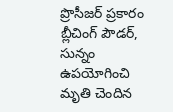ప్రొసీజర్ ప్రకారం బ్లీచింగ్ పౌడర్, సున్నం ఉపయోగించి మృతి చెందిన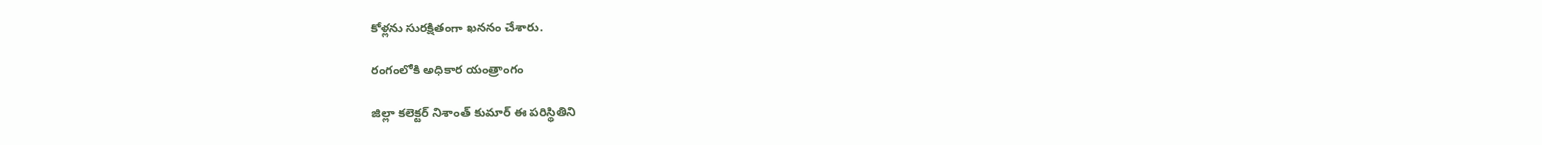కోళ్లను సురక్షితంగా ఖననం చేశారు.

రంగంలోకి అధికార యంత్రాంగం

జిల్లా కలెక్టర్ నిశాంత్ కుమార్ ఈ పరిస్థితిని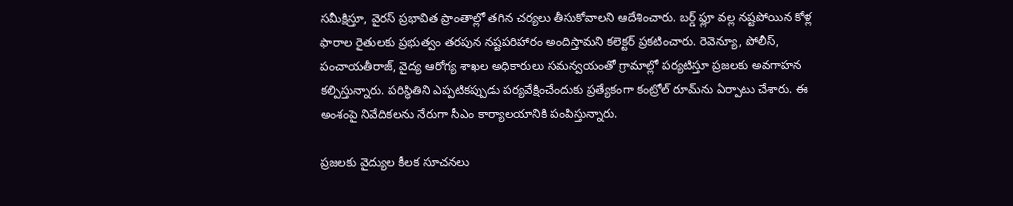సమీక్షిస్తూ, వైరస్ ప్రభావిత ప్రాంతాల్లో తగిన చర్యలు తీసుకోవాలని ఆదేశించారు. బర్డ్ ఫ్లూ వల్ల నష్టపోయిన కోళ్ల ఫారాల రైతులకు ప్రభుత్వం తరపున నష్టపరిహారం అందిస్తామని కలెక్టర్ ప్రకటించారు. రెవెన్యూ, పోలీస్, పంచాయతీరాజ్, వైద్య ఆరోగ్య శాఖల అధికారులు సమన్వయంతో గ్రామాల్లో పర్యటిస్తూ ప్రజలకు అవగాహన కల్పిస్తున్నారు. పరిస్థితిని ఎప్పటికప్పుడు పర్యవేక్షించేందుకు ప్రత్యేకంగా కంట్రోల్ రూమ్‌ను ఏర్పాటు చేశారు. ఈ అంశంపై నివేదికలను నేరుగా సీఎం కార్యాలయానికి పంపిస్తున్నారు.

ప్రజలకు వైద్యుల కీలక సూచనలు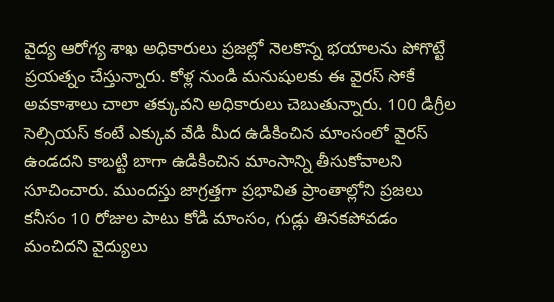వైద్య ఆరోగ్య శాఖ అధికారులు ప్రజల్లో నెలకొన్న భయాలను పోగొట్టే ప్రయత్నం చేస్తున్నారు. కోళ్ల నుండి మనుషులకు ఈ వైరస్ సోకే అవకాశాలు చాలా తక్కువని అధికారులు చెబుతున్నారు. 100 డిగ్రీల సెల్సియస్‌ కంటే ఎక్కువ వేడి మీద ఉడికించిన మాంసంలో వైరస్ ఉండదని కాబట్టి బాగా ఉడికించిన మాంసాన్ని తీసుకోవాలని సూచించారు. ముందస్తు జాగ్రత్తగా ప్రభావిత ప్రాంతాల్లోని ప్రజలు కనీసం 10 రోజుల పాటు కోడి మాంసం, గుడ్లు తినకపోవడం మంచిదని వైద్యులు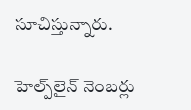సూచిస్తున్నారు.

హెల్ప్‌లైన్ నెంబర్లు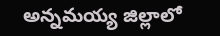అన్నమయ్య జిల్లాలో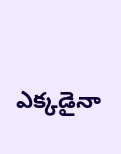ఎక్కడైనా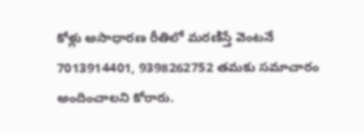కోళ్లు అసాధారణ రీతిలో మరణిస్తే వెంటనే 7013914401, 9398262752 తమకు సమాచారం అందించాలని కోరారు.